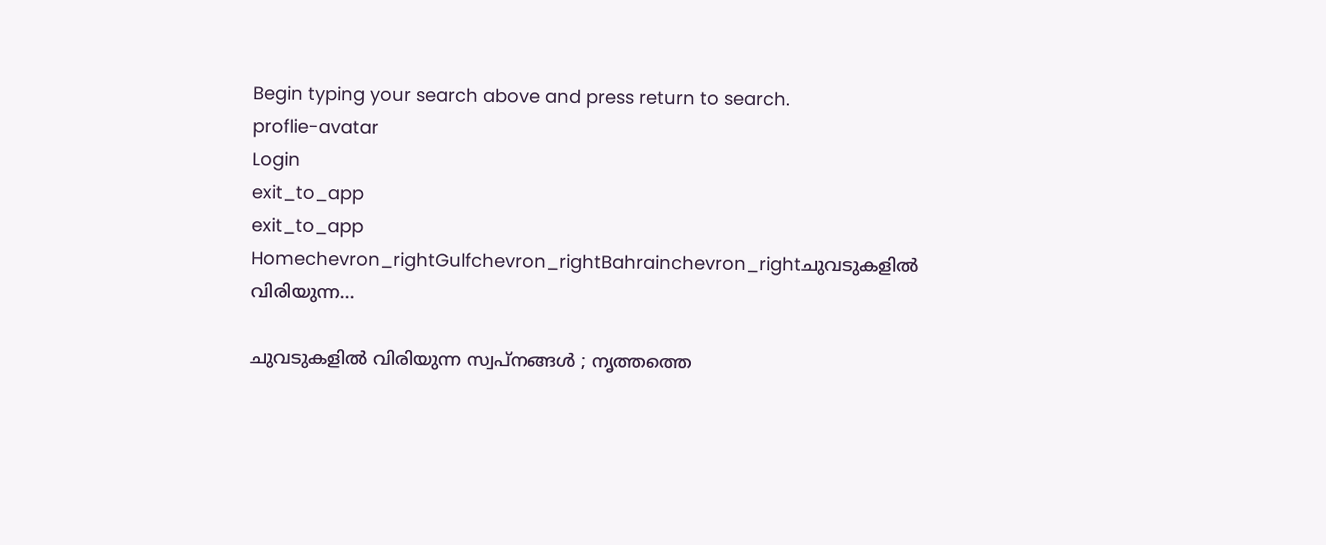Begin typing your search above and press return to search.
proflie-avatar
Login
exit_to_app
exit_to_app
Homechevron_rightGulfchevron_rightBahrainchevron_rightചുവടുകളിൽ വിരിയുന്ന...

ചുവടുകളിൽ വിരിയുന്ന സ്വപ്നങ്ങൾ ; നൃത്തത്തെ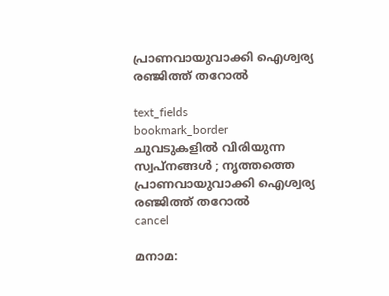പ്രാണവായുവാക്കി ഐശ്വര്യ രഞ്ജിത്ത് തറോൽ

text_fields
bookmark_border
ചുവടുകളിൽ വിരിയുന്ന സ്വപ്നങ്ങൾ ; നൃത്തത്തെ പ്രാണവായുവാക്കി ഐശ്വര്യ രഞ്ജിത്ത് തറോൽ
cancel

മനാമ: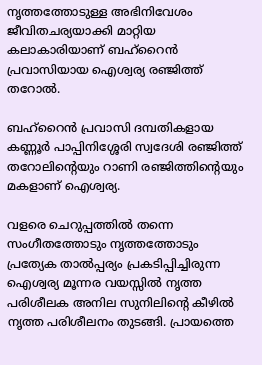നൃത്തത്തോടുള്ള അഭിനിവേശം ജീവിതചര്യയാക്കി മാറ്റിയ കലാകാരിയാണ് ബഹ്റൈൻ പ്രവാസിയായ ഐശ്വര്യ രഞ്ജിത്ത് തറോൽ.

ബഹ്റൈൻ പ്രവാസി ദമ്പതികളായ കണ്ണൂർ പാപ്പിനിശ്ശേരി സ്വദേശി രഞ്ജിത്ത് തറോലിൻ്റെയും റാണി രഞ്ജിത്തിൻ്റെയും മകളാണ് ഐശ്വര്യ.

വളരെ ചെറുപ്പത്തിൽ തന്നെ സംഗീതത്തോടും നൃത്തത്തോടും പ്രത്യേക താൽപ്പര്യം പ്രകടിപ്പിച്ചിരുന്ന ഐശ്വര്യ മൂന്നര വയസ്സിൽ നൃത്ത പരിശീലക അനില സുനിലിൻ്റെ കീഴിൽ നൃത്ത പരിശീലനം തുടങ്ങി. പ്രായത്തെ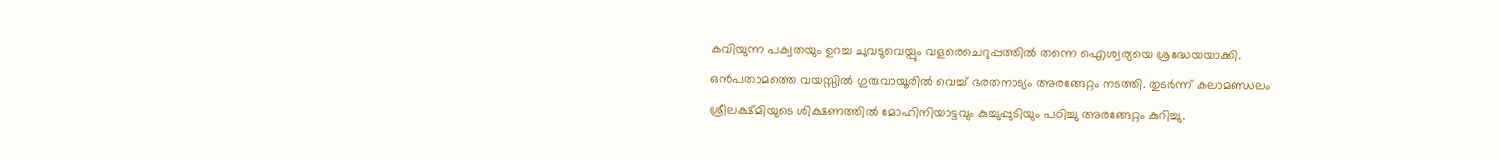കവിയുന്ന പക്വതയും ഉറച്ച ചുവടുവെയ്പും വളരെചെറുപ്പത്തിൽ തന്നെ ഐശ്വര്യയെ ശ്രദ്ധേയയാക്കി. ഒൻപതാമത്തെ വയസ്സിൽ ഗുരുവായൂരിൽ വെച്ച് ഭരതനാട്യം അരങ്ങേറ്റം നടത്തി. തുടർന്ന് കലാമണ്ഡലം ശ്രീലക്ഷ്മിയുടെ ശിക്ഷണത്തിൽ മോഹിനിയാട്ടവും കുച്ചുപ്പുടിയും പഠിച്ചു അരങ്ങേറ്റം കുറിച്ചു.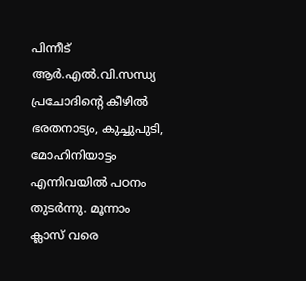പിന്നീട് ആർ.എൽ.വി.സന്ധ്യ പ്രചോദിന്‍റെ കീഴിൽ ഭരതനാട്യം, കുച്ചുപുടി, മോഹിനിയാട്ടം എന്നിവയിൽ പഠനം തുടർന്നു. മൂന്നാം ക്ലാസ് വരെ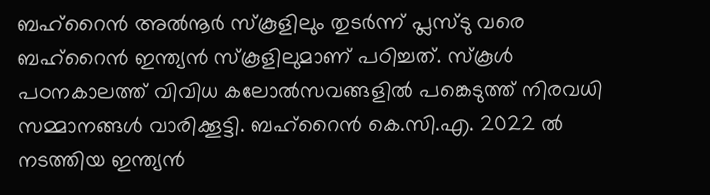ബഹ്റൈൻ അൽനൂർ സ്കൂളിലും തുടർന്ന് പ്ലസ്ടു വരെ ബഹ്റൈൻ ഇന്ത്യൻ സ്കൂളിലുമാണ് പഠിച്ചത്. സ്കൂൾ പഠനകാലത്ത് വിവിധ കലോൽസവങ്ങളിൽ പങ്കെടുത്ത് നിരവധി സമ്മാനങ്ങൾ വാരിക്കൂട്ടി. ബഹ്റൈൻ കെ.സി.എ. 2022 ൽ നടത്തിയ ഇന്ത്യൻ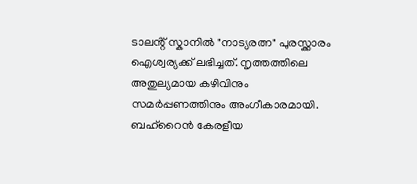ടാലൻ്റ് സ്കാനിൽ "നാട്യരത്ന" പുരസ്ക്കാരം ഐശ്വര്യക്ക് ലഭിച്ചത്. നൃത്തത്തിലെ അതുല്യമായ കഴിവിനും സമർപ്പണത്തിനും അംഗീകാരമായി. ബഹ്റൈൻ കേരളീയ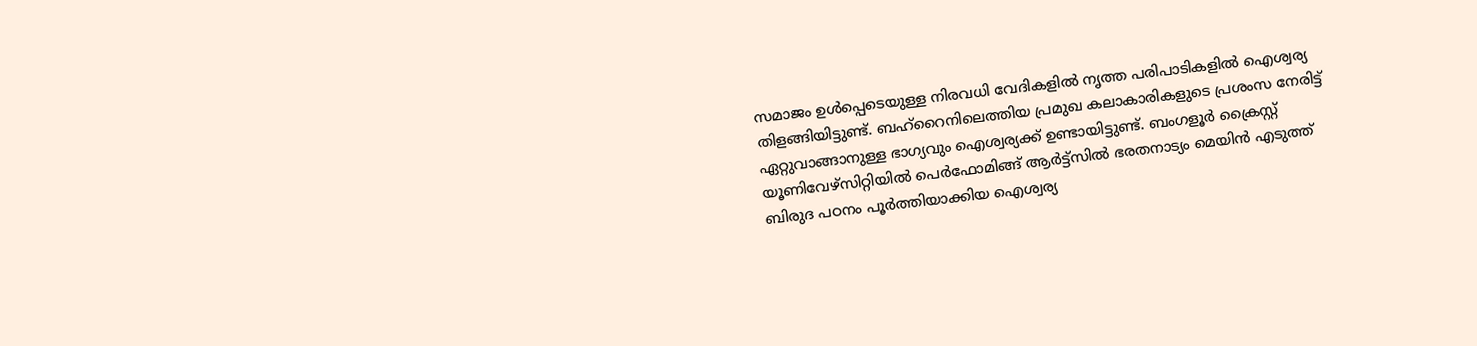സമാജം ഉൾപ്പെടെയുള്ള നിരവധി വേദികളിൽ നൃത്ത പരിപാടികളിൽ ഐശ്വര്യ തിളങ്ങിയിട്ടുണ്ട്. ബഹ്റൈനിലെത്തിയ പ്രമുഖ കലാകാരികളുടെ പ്രശംസ നേരിട്ട് ഏറ്റുവാങ്ങാനുള്ള ഭാഗ്യവും ഐശ്വര്യക്ക് ഉണ്ടായിട്ടുണ്ട്. ബംഗളൂർ ക്രൈസ്റ്റ് യൂണിവേഴ്സിറ്റിയിൽ പെർഫോമിങ്ങ് ആർട്ട്സിൽ ഭരതനാട്യം മെയിൻ എടുത്ത് ബിരുദ പഠനം പൂർത്തിയാക്കിയ ഐശ്വര്യ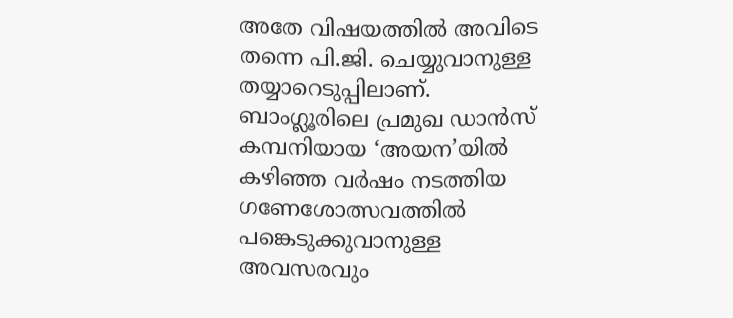അതേ വിഷയത്തിൽ അവിടെ തന്നെ പി.ജി. ചെയ്യുവാനുള്ള തയ്യാറെടുപ്പിലാണ്. ബാംഗ്ലൂരിലെ പ്രമുഖ ഡാൻസ് കമ്പനിയായ ‘അയന’യിൽ കഴിഞ്ഞ വർഷം നടത്തിയ ഗണേശോത്സവത്തിൽ പങ്കെടുക്കുവാനുള്ള അവസരവും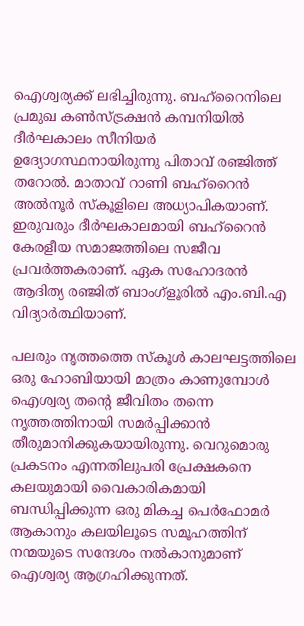ഐശ്വര്യക്ക് ലഭിച്ചിരുന്നു. ബഹ്റൈനിലെ പ്രമുഖ കൺസ്ട്രക്ഷൻ കമ്പനിയിൽ ദീർഘകാലം സീനിയർ ഉദ്യോഗസ്ഥനായിരുന്നു പിതാവ് രഞ്ജിത്ത് തറോൽ. മാതാവ് റാണി ബഹ്റൈൻ അൽനൂർ സ്കൂളിലെ അധ്യാപികയാണ്. ഇരുവരും ദീർഘകാലമായി ബഹ്റൈൻ കേരളീയ സമാജത്തിലെ സജീവ പ്രവർത്തകരാണ്. ഏക സഹോദരൻ ആദിത്യ രഞ്ജിത് ബാംഗ്ളൂരിൽ എം.ബി.എ വിദ്യാർത്ഥിയാണ്.

പലരും നൃത്തത്തെ സ്കൂൾ കാലഘട്ടത്തിലെ ഒരു ഹോബിയായി മാത്രം കാണുമ്പോൾ ഐശ്വര്യ തന്റെ ജീവിതം തന്നെ നൃത്തത്തിനായി സമർപ്പിക്കാൻ തീരുമാനിക്കുകയായിരുന്നു. വെറുമൊരു പ്രകടനം എന്നതിലുപരി പ്രേക്ഷകനെ കലയുമായി വൈകാരികമായി ബന്ധിപ്പിക്കുന്ന ഒരു മികച്ച പെർഫോമർ ആകാനും കലയിലൂടെ സമൂഹത്തിന് നന്മയുടെ സന്ദേശം നൽകാനുമാണ് ഐശ്വര്യ ആഗ്രഹിക്കുന്നത്.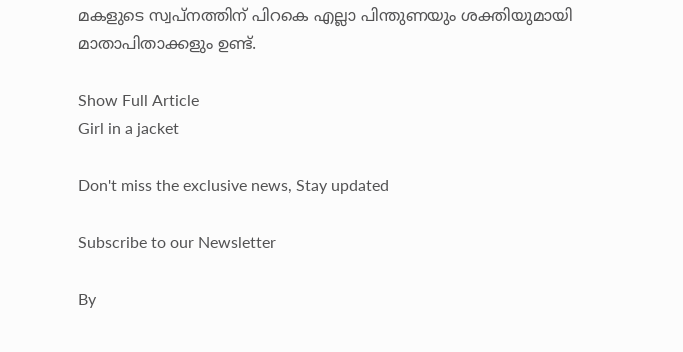മകളുടെ സ്വപ്നത്തിന് പിറകെ എല്ലാ പിന്തുണയും ശക്തിയുമായി മാതാപിതാക്കളും ഉണ്ട്.

Show Full Article
Girl in a jacket

Don't miss the exclusive news, Stay updated

Subscribe to our Newsletter

By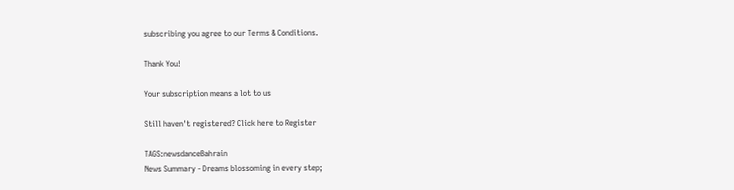subscribing you agree to our Terms & Conditions.

Thank You!

Your subscription means a lot to us

Still haven't registered? Click here to Register

TAGS:newsdanceBahrain
News Summary - Dreams blossoming in every step;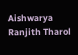Aishwarya Ranjith Tharol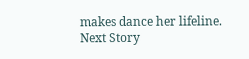makes dance her lifeline.
Next Story